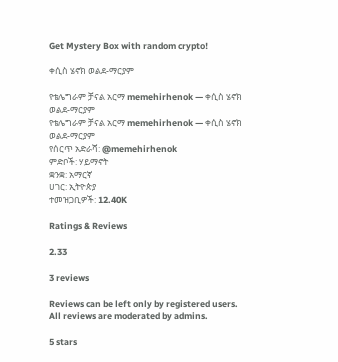Get Mystery Box with random crypto!

ቀሲስ ሄኖክ ወልደ-ማርያም

የቴሌግራም ቻናል አርማ memehirhenok — ቀሲስ ሄኖክ ወልደ-ማርያም
የቴሌግራም ቻናል አርማ memehirhenok — ቀሲስ ሄኖክ ወልደ-ማርያም
የሰርጥ አድራሻ: @memehirhenok
ምድቦች: ሃይማኖት
ቋንቋ: አማርኛ
ሀገር: ኢትዮጵያ
ተመዝጋቢዎች: 12.40K

Ratings & Reviews

2.33

3 reviews

Reviews can be left only by registered users. All reviews are moderated by admins.

5 stars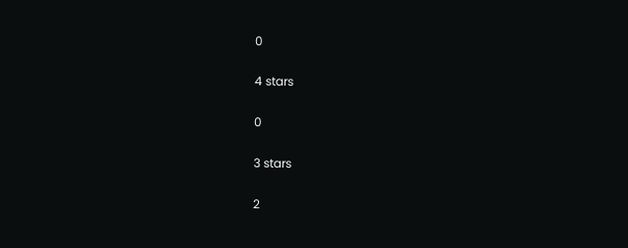0

4 stars

0

3 stars

2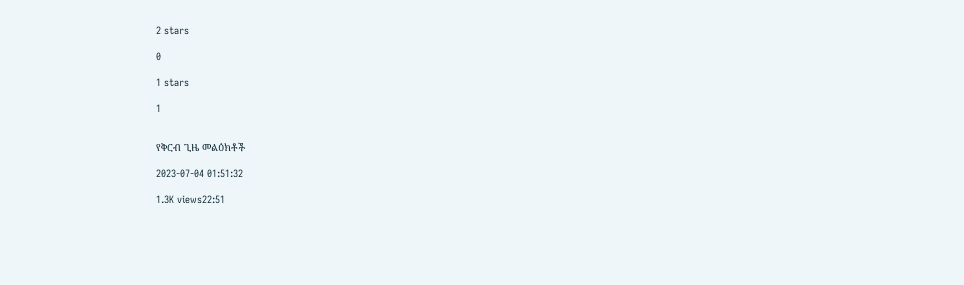2 stars

0

1 stars

1


የቅርብ ጊዜ መልዕክቶች

2023-07-04 01:51:32

1.3K views22:51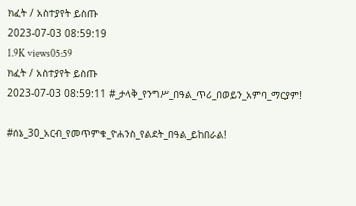ክፈት / አስተያየት ይስጡ
2023-07-03 08:59:19
1.9K views05:59
ክፈት / አስተያየት ይስጡ
2023-07-03 08:59:11 #_ታላቅ_የንግሥ_በዓል_ጥሪ_በወይን_አምባ_ማርያም!

#ሰኔ_30_አርብ_የመጥምቁ_ዮሐንስ_የልደት_በዓል_ይከበራል!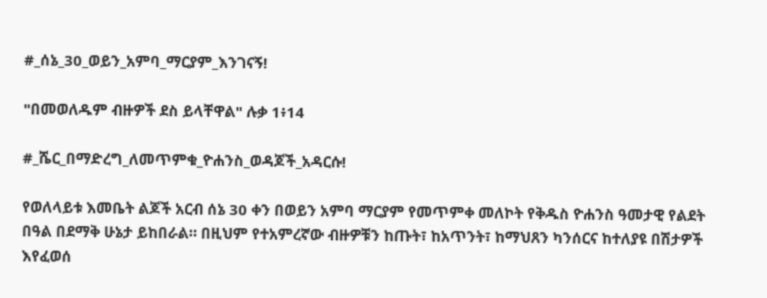#_ሰኔ_30_ወይን_አምባ_ማርያም_እንገናኝ!

"በመወለዱም ብዙዎች ደስ ይላቸዋል" ሉቃ 1፥14

#_ሼር_በማድረግ_ለመጥምቁ_ዮሐንስ_ወዳጆች_አዳርሱ!

የወለላይቱ እመቤት ልጆች አርብ ሰኔ 30 ቀን በወይን አምባ ማርያም የመጥምቀ መለኮት የቅዱስ ዮሐንስ ዓመታዊ የልደት በዓል በደማቅ ሁኔታ ይከበራል። በዚህም የተአምረኛው ብዙዎቹን ከጡት፣ ከአጥንት፣ ከማህጸን ካንሰርና ከተለያዩ በሽታዎች እየፈወሰ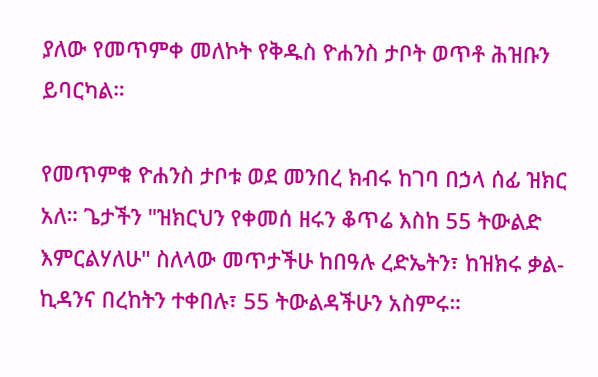ያለው የመጥምቀ መለኮት የቅዱስ ዮሐንስ ታቦት ወጥቶ ሕዝቡን ይባርካል።

የመጥምቁ ዮሐንስ ታቦቱ ወደ መንበረ ክብሩ ከገባ በኃላ ሰፊ ዝክር አለ። ጌታችን "ዝክርህን የቀመሰ ዘሩን ቆጥሬ እስከ 55 ትውልድ እምርልሃለሁ" ስለላው መጥታችሁ ከበዓሉ ረድኤትን፣ ከዝክሩ ቃል- ኪዳንና በረከትን ተቀበሉ፣ 55 ትውልዳችሁን አስምሩ።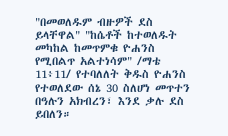"በመወለዱም ብዙዎች ደስ ይላቸዋል" "ከሴቶች ከተወለዱት መካከል ከመጥምቁ ዮሐንስ የሚበልጥ አልተነሳም" /ማቴ 11፥11/ የተባለለት ቅዱስ ዮሐንስ የተወለደው ሰኔ 30 ስለሆነ መጥተን በዓሉን አክብረን፣ እንደ ቃሉ ደስ ይበለን።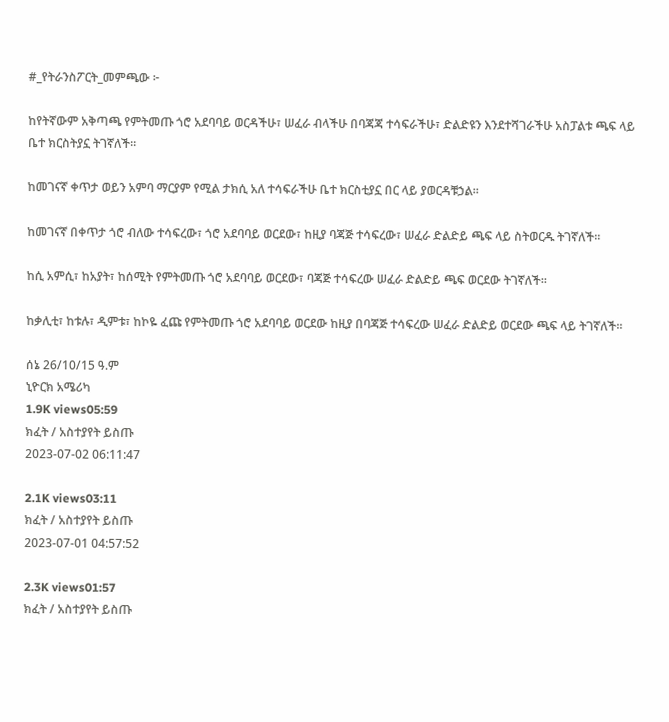#_የትራንስፖርት_መምጫው ፦

ከየትኛውም አቅጣጫ የምትመጡ ጎሮ አደባባይ ወርዳችሁ፣ ሠፈራ ብላችሁ በባጃጃ ተሳፍራችሁ፣ ድልድዩን እንደተሻገራችሁ አስፓልቱ ጫፍ ላይ ቤተ ክርስትያኗ ትገኛለች።

ከመገናኛ ቀጥታ ወይን አምባ ማርያም የሚል ታክሲ አለ ተሳፍራችሁ ቤተ ክርስቲያኗ በር ላይ ያወርዳቹኃል።

ከመገናኛ በቀጥታ ጎሮ ብለው ተሳፍረው፣ ጎሮ አደባባይ ወርደው፣ ከዚያ ባጃጅ ተሳፍረው፣ ሠፈራ ድልድይ ጫፍ ላይ ስትወርዱ ትገኛለች፡፡

ከሲ አምሲ፣ ከአያት፣ ከሰሚት የምትመጡ ጎሮ አደባባይ ወርደው፣ ባጃጅ ተሳፍረው ሠፈራ ድልድይ ጫፍ ወርደው ትገኛለች፡፡

ከቃሊቲ፣ ከቱሉ፣ ዲምቱ፣ ከኮዬ ፈጩ የምትመጡ ጎሮ አደባባይ ወርደው ከዚያ በባጃጅ ተሳፍረው ሠፈራ ድልድይ ወርደው ጫፍ ላይ ትገኛለች፡፡

ሰኔ 26/10/15 ዓ.ም
ኒዮርክ አሜሪካ
1.9K views05:59
ክፈት / አስተያየት ይስጡ
2023-07-02 06:11:47

2.1K views03:11
ክፈት / አስተያየት ይስጡ
2023-07-01 04:57:52

2.3K views01:57
ክፈት / አስተያየት ይስጡ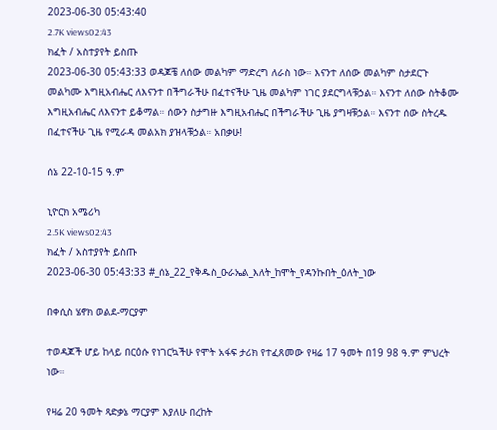2023-06-30 05:43:40
2.7K views02:43
ክፈት / አስተያየት ይስጡ
2023-06-30 05:43:33 ወዳጆቼ ለሰው መልካም ማድረግ ለራስ ነው። እናንተ ለሰው መልካም ስታደርጉ መልካሙ እግዚአብሔር ለእናንተ በችግራችሁ በፈተናችሁ ጊዜ መልካም ነገር ያደርግላቹኃል። እናንተ ለሰው ስትቆሙ እግዚአብሔር ለእናንተ ይቆማል። ሰውን ስታግዙ እግዚአብሔር በችግራችሁ ጊዜ ያግዛቹኃል። እናንተ ሰው ስትረዱ በፈተናችሁ ጊዜ የሚራዳ መልአክ ያዝላቹኃል። አበቃሁ!

ሰኔ 22-10-15 ዓ.ም

ኒዮርክ አሜሪካ
2.5K views02:43
ክፈት / አስተያየት ይስጡ
2023-06-30 05:43:33 #_ሰኔ_22_የቅዱስ_ዑራኤል_እለት_ከሞት_የዳንኩበት_ዕለት_ነው

በቀሲስ ሄኖክ ወልደ-ማርያም

ተወዳጆች ሆይ ከላይ በርዕሱ የነገርኳችሁ የሞት አፋፍ ታሪክ የተፈጸመው የዛሬ 17 ዓመት በ19 98 ዓ.ም ምህረት ነው።

የዛሬ 20 ዓመት ጻድቃኔ ማርያም እያለሁ በረከት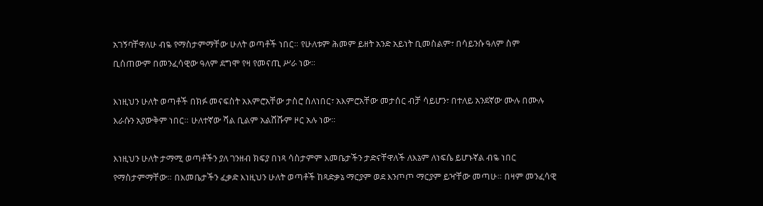አገኝባቸዋለሁ ብዬ የማስታምማቸው ሁለት ወጣቶች ነበር። የሁለቱም ሕመም ይዘት አንድ አይነት ቢመስልም፣ በሳይንሱ ዓለም ስም ቢሰጠውም በመንፈሳዊው ዓለም ደግሞ የዛ የመናጢ ሥራ ነው።

እነዚህን ሁለት ወጣቶች በክፉ መናፍስት አእምሮአቸው ታስሮ ስለነበር፣ አእምሮአቸው መታሰር ብቻ ሳይሆን፣ በተለይ አንደኛው ሙሉ በሙሉ እራሱን አያውቅም ነበር። ሁለተኛው ሻል ቢልም አልሸሹም ዞር አሉ ነው።

እነዚህን ሁለት ታማሚ ወጣቶችን ያለ ገንዘብ ክፍያ በነጻ ሳስታምም እመቤታችን ታድናቸዋለች ለእኔም ለነፍሴ ይሆኑኛል ብዬ ነበር የማስታምማቸው። በእመቤታችን ፈቃድ እነዚህን ሁለት ወጣቶች ከጻድቃኔ ማርያም ወደ እንጦጦ ማርያም ይዣቸው መጣሁ። በዛም መንፈሳዊ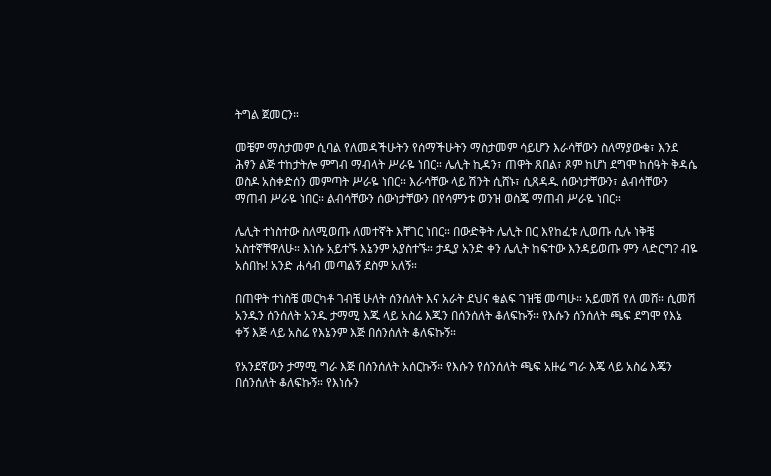ትግል ጀመርን።

መቼም ማስታመም ሲባል የለመዳችሁትን የሰማችሁትን ማስታመም ሳይሆን እራሳቸውን ስለማያውቁ፣ እንደ ሕፃን ልጅ ተከታትሎ ምግብ ማብላት ሥራዬ ነበር። ሌሊት ኪዳን፣ ጠዋት ጸበል፣ ጾም ከሆነ ደግሞ ከሰዓት ቅዳሴ ወስዶ አስቀድሰን መምጣት ሥራዬ ነበር። እራሳቸው ላይ ሽንት ሲሸኑ፣ ሲጸዳዱ ሰውነታቸውን፣ ልብሳቸውን ማጠብ ሥራዬ ነበር። ልብሳቸውን ሰውነታቸውን በየሳምንቱ ወንዝ ወስጄ ማጠብ ሥራዬ ነበር።

ሌሊት ተነስተው ስለሚወጡ ለመተኛት እቸገር ነበር። በውድቅት ሌሊት በር እየከፈቱ ሊወጡ ሲሉ ነቅቼ አስተኛቸዋለሁ። እነሱ አይተኙ እኔንም አያስተኙ። ታዲያ አንድ ቀን ሌሊት ከፍተው እንዳይወጡ ምን ላድርግ? ብዬ አሰበኩ! አንድ ሐሳብ መጣልኝ ደስም አለኝ።

በጠዋት ተነስቼ መርካቶ ገብቼ ሁለት ሰንሰለት እና አራት ደህና ቁልፍ ገዝቼ መጣሁ። አይመሽ የለ መሸ። ሲመሽ አንዱን ሰንሰለት አንዱ ታማሚ እጁ ላይ አስሬ እጁን በሰንሰለት ቆለፍኩኝ። የእሱን ሰንሰለት ጫፍ ደግሞ የእኔ ቀኝ እጅ ላይ አስሬ የእኔንም እጅ በሰንሰለት ቆለፍኩኝ።

የአንደኛውን ታማሚ ግራ እጅ በሰንሰለት አሰርኩኝ። የእሱን የሰንሰለት ጫፍ አዙሬ ግራ እጄ ላይ አስሬ እጄን በሰንሰለት ቆለፍኩኝ። የእነሱን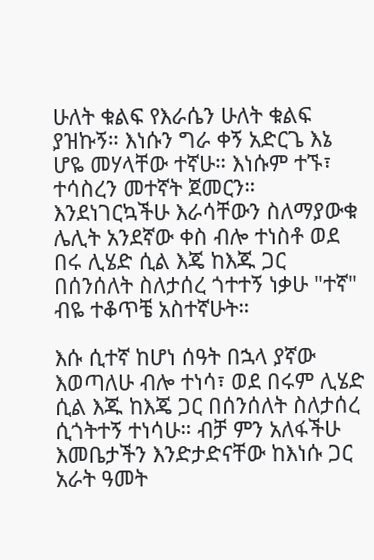ሁለት ቁልፍ የእራሴን ሁለት ቁልፍ ያዝኩኝ። እነሱን ግራ ቀኝ አድርጌ እኔ ሆዬ መሃላቸው ተኛሁ። እነሱም ተኙ፣ ተሳስረን መተኛት ጀመርን። እንደነገርኳችሁ እራሳቸውን ስለማያውቁ ሌሊት አንደኛው ቀስ ብሎ ተነስቶ ወደ በሩ ሊሄድ ሲል እጄ ከእጁ ጋር በሰንሰለት ስለታሰረ ጎተተኝ ነቃሁ "ተኛ" ብዬ ተቆጥቼ አስተኛሁት።

እሱ ሲተኛ ከሆነ ሰዓት በኋላ ያኛው እወጣለሁ ብሎ ተነሳ፣ ወደ በሩም ሊሄድ ሲል እጁ ከእጄ ጋር በሰንሰለት ስለታሰረ ሲጎትተኝ ተነሳሁ። ብቻ ምን አለፋችሁ እመቤታችን እንድታድናቸው ከእነሱ ጋር አራት ዓመት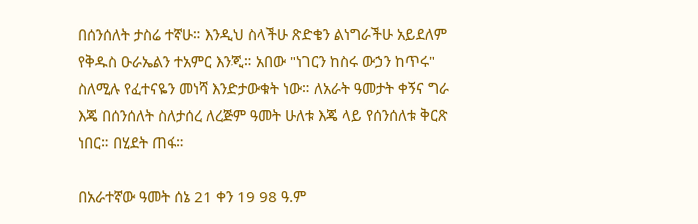በሰንሰለት ታስሬ ተኛሁ። እንዲህ ስላችሁ ጽድቄን ልነግራችሁ አይደለም የቅዱስ ዑራኤልን ተአምር እንጂ። አበው "ነገርን ከስሩ ውኃን ከጥሩ" ስለሚሉ የፈተናዬን መነሻ እንድታውቁት ነው። ለአራት ዓመታት ቀኝና ግራ እጄ በሰንሰለት ስለታሰረ ለረጅም ዓመት ሁለቱ እጄ ላይ የሰንሰለቱ ቅርጽ ነበር። በሂደት ጠፋ።

በአራተኛው ዓመት ሰኔ 21 ቀን 19 98 ዓ.ም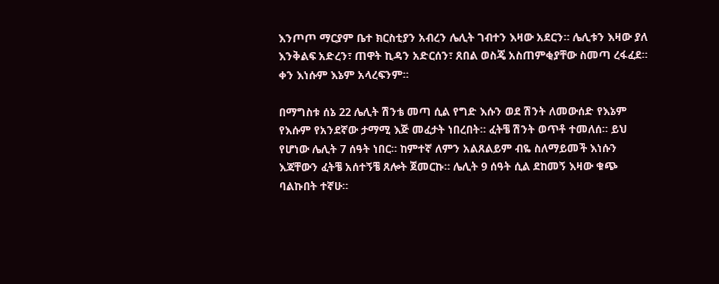እንጦጦ ማርያም ቤተ ክርስቲያን አብረን ሌሊት ገብተን እዛው አደርን። ሌሊቱን እዛው ያለ እንቅልፍ አድረን፣ ጠዋት ኪዳን አድርሰን፣ ጸበል ወስጄ አስጠምቂያቸው ስመጣ ረፋፈደ። ቀን እነሱም እኔም አላረፍንም።

በማግስቱ ሰኔ 22 ሌሊት ሽንቴ መጣ ሲል የግድ እሱን ወደ ሽንት ለመውሰድ የእኔም የእሱም የአንደኛው ታማሚ እጅ መፈታት ነበረበት። ፈትቼ ሽንት ወጥቶ ተመለሰ። ይህ የሆነው ሌሊት 7 ሰዓት ነበር። ከምተኛ ለምን አልጸልይም ብዬ ስለማይመች እነሱን እጃቸውን ፈትቼ አሰተኝቼ ጸሎት ጀመርኩ። ሌሊት 9 ሰዓት ሲል ደከመኝ እዛው ቁጭ ባልኩበት ተኛሁ።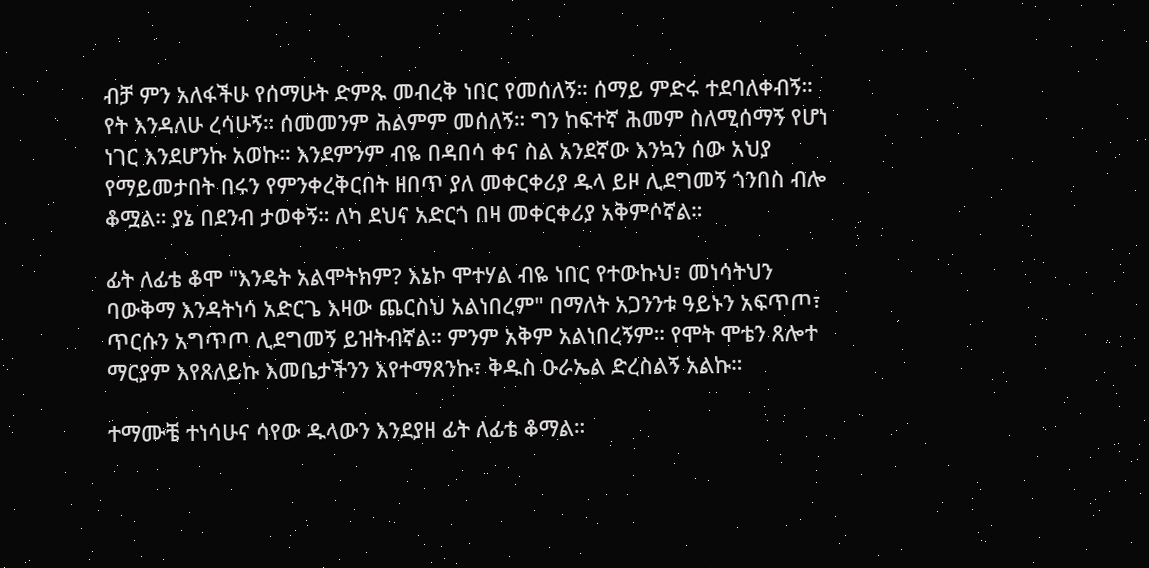ብቻ ምን አለፋችሁ የሰማሁት ድምጹ መብረቅ ነበር የመሰለኝ። ሰማይ ምድሩ ተደባለቀብኝ። የት እንዳለሁ ረሳሁኝ። ሰመመንም ሕልምም መሰለኝ። ግን ከፍተኛ ሕመም ስለሚሰማኝ የሆነ ነገር እንደሆንኩ አወኩ። እንደምንም ብዬ በዳበሳ ቀና ስል አንደኛው እንኳን ሰው አህያ የማይመታበት በሩን የምንቀረቅርበት ዘበጥ ያለ መቀርቀሪያ ዱላ ይዞ ሊደግመኝ ጎንበስ ብሎ ቆሟል። ያኔ በደንብ ታወቀኝ። ለካ ደህና አድርጎ በዛ መቀርቀሪያ አቅምሶኛል።

ፊት ለፊቴ ቆሞ "እንዴት አልሞትክም? እኔኮ ሞተሃል ብዬ ነበር የተውኩህ፣ መነሳትህን ባውቅማ እንዳትነሳ አድርጌ እዛው ጨርስህ አልነበረም" በማለት አጋንንቱ ዓይኑን አፍጥጦ፣ ጥርሱን አግጥጦ ሊደግመኝ ይዝትብኛል። ምንም አቅም አልነበረኝም። የሞት ሞቴን ጸሎተ ማርያም እየጸለይኩ እመቤታችንን እየተማጸንኩ፣ ቅዱስ ዑራኤል ድረስልኝ አልኩ።

ተማሙቼ ተነሳሁና ሳየው ዱላውን እንደያዘ ፊት ለፊቴ ቆማል።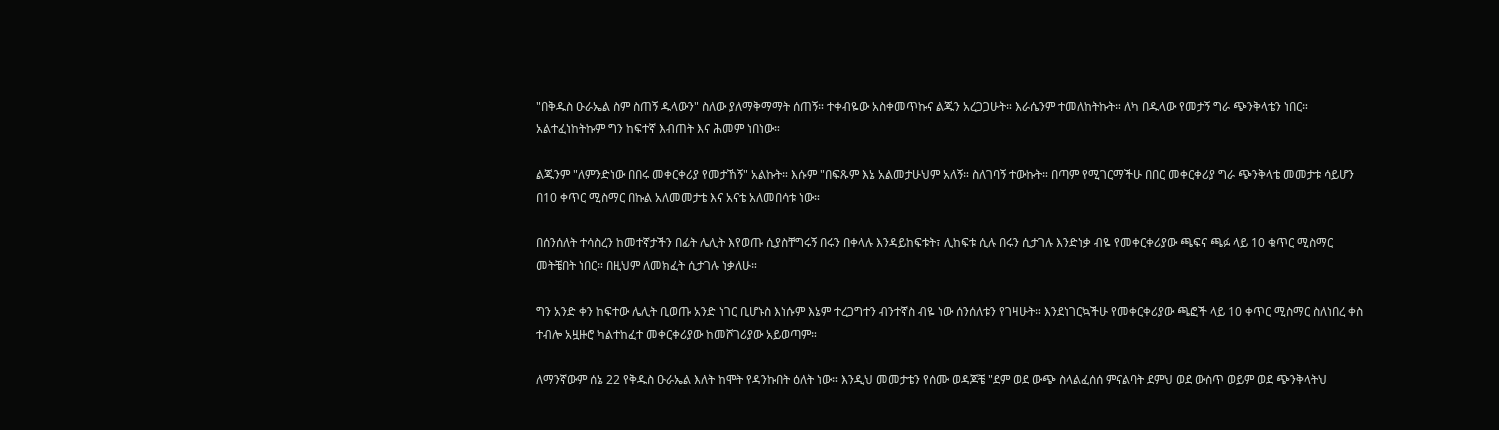"በቅዱስ ዑራኤል ስም ስጠኝ ዱላውን" ስለው ያለማቅማማት ሰጠኝ። ተቀብዬው አስቀመጥኩና ልጁን አረጋጋሁት። እራሴንም ተመለከትኩት። ለካ በዱላው የመታኝ ግራ ጭንቅላቴን ነበር። አልተፈነከትኩም ግን ከፍተኛ እብጠት እና ሕመም ነበነው።

ልጁንም "ለምንድነው በበሩ መቀርቀሪያ የመታኸኝ" አልኩት። እሱም "በፍጹም እኔ አልመታሁህም አለኝ። ስለገባኝ ተውኩት። በጣም የሚገርማችሁ በበር መቀርቀሪያ ግራ ጭንቅላቴ መመታቱ ሳይሆን በ10 ቀጥር ሚስማር በኩል አለመመታቴ እና አናቴ አለመበሳቱ ነው።

በሰንሰለት ተሳስረን ከመተኛታችን በፊት ሌሊት እየወጡ ሲያስቸግሩኝ በሩን በቀላሉ እንዳይከፍቱት፣ ሊከፍቱ ሲሉ በሩን ሲታገሉ እንድነቃ ብዬ የመቀርቀሪያው ጫፍና ጫፉ ላይ 10 ቁጥር ሚስማር መትቼበት ነበር። በዚህም ለመክፈት ሲታገሉ ነቃለሁ።

ግን አንድ ቀን ከፍተው ሌሊት ቢወጡ አንድ ነገር ቢሆኑስ እነሱም እኔም ተረጋግተን ብንተኛስ ብዬ ነው ሰንሰለቱን የገዛሁት። እንደነገርኳችሁ የመቀርቀሪያው ጫፎች ላይ 10 ቀጥር ሚስማር ስለነበረ ቀስ ተብሎ አዟዙሮ ካልተከፈተ መቀርቀሪያው ከመሾገሪያው አይወጣም።

ለማንኛውም ሰኔ 22 የቅዱስ ዑራኤል እለት ከሞት የዳንኩበት ዕለት ነው። እንዲህ መመታቴን የሰሙ ወዳጆቼ "ደም ወደ ውጭ ስላልፈሰሰ ምናልባት ደምህ ወደ ውስጥ ወይም ወደ ጭንቅላትህ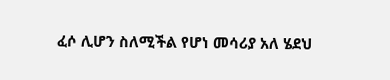ፈሶ ሊሆን ስለሚችል የሆነ መሳሪያ አለ ሄደህ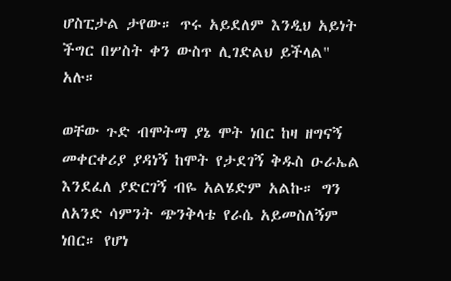ሆስፒታል ታየው። ጥሩ አይደለም እንዲህ አይነት ችግር በሦስት ቀን ውስጥ ሊገድልህ ይችላል" አሉ።

ወቸው ጉድ ብሞትማ ያኔ ሞት ነበር ከዛ ዘግናኝ መቀርቀሪያ ያዳነኝ ከሞት የታደገኝ ቅዱስ ዑራኤል እንደፈለ ያድርገኝ ብዬ አልሄድም አልኩ። ግን ለአንድ ሳምንት ጭንቅላቴ የራሴ አይመስለኝም ነበር። የሆነ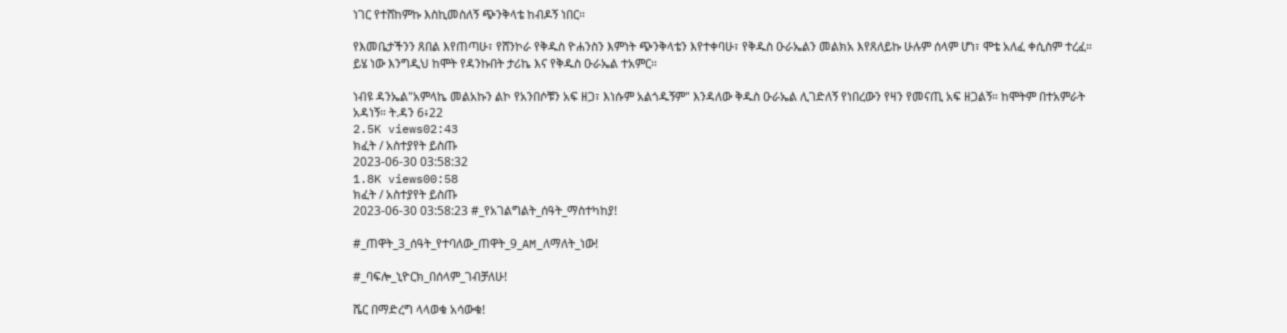ነገር የተሸከምኩ እስኪመስለኝ ጭንቅላቴ ከብዶኝ ነበር።

የእመቤታችንን ጸበል እየጠጣሁ፣ የሸንኮራ የቅዱስ ዮሐንስን እምነት ጭንቅላቴን እየተቀባሁ፣ የቅዱስ ዑራኤልን መልክአ እየጸለይኩ ሁሉም ሰላም ሆነ፣ ሞቴ አለፈ ቀሲስም ተረፈ። ይሄ ነው እንግዲህ ከሞት የዳንኩበት ታሪኬ እና የቅዱስ ዑራኤል ተአምር።

ነብዩ ዳንኤል"አምላኬ መልአኩን ልኮ የአንበሶቹን አፍ ዘጋ፣ እነሱም አልጎዱኝም" እንዳለው ቅዱስ ዑራኤል ሊገድለኝ የነበረውን የዛን የመናጢ አፍ ዘጋልኝ። ከሞትም በተአምራት አዳነኝ። ት.ዳን 6፥22
2.5K views02:43
ክፈት / አስተያየት ይስጡ
2023-06-30 03:58:32
1.8K views00:58
ክፈት / አስተያየት ይስጡ
2023-06-30 03:58:23 #_የአገልግልት_ሰዓት_ማስተካከያ!

#_ጠዋት_3_ሰዓት_የተባለው_ጠዋት_9_AM_ለማለት_ነው!

#_ባፍሎ_ኒዮርክ_በሰላም_ገብቻለሁ!

ሼር በማድረግ ላላወቁ አሳውቁ!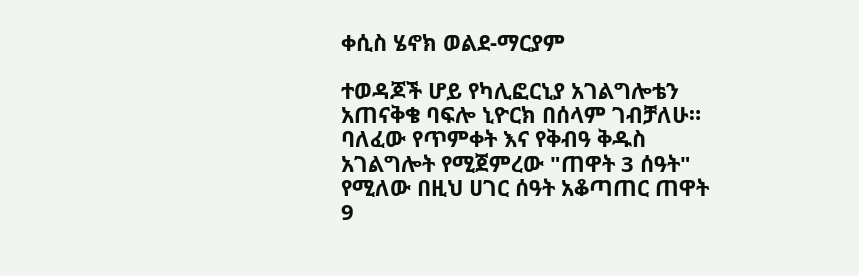ቀሲስ ሄኖክ ወልደ-ማርያም

ተወዳጆች ሆይ የካሊፎርኒያ አገልግሎቴን አጠናቅቄ ባፍሎ ኒዮርክ በሰላም ገብቻለሁ። ባለፈው የጥምቀት እና የቅብዓ ቅዱስ አገልግሎት የሚጀምረው "ጠዋት 3 ሰዓት" የሚለው በዚህ ሀገር ሰዓት አቆጣጠር ጠዋት 9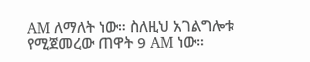AM ለማለት ነው። ስለዚህ አገልግሎቱ የሚጀመረው ጠዋት 9 AM ነው።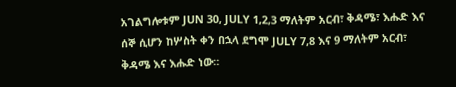አገልግሎቱም JUN 30, JULY 1,2,3 ማለትም አርብ፣ ቅዳሜ፣ እሑድ እና ሰኞ ሲሆን ከሦስት ቀን በኋላ ደግሞ JULY 7,8 እና 9 ማለትም አርብ፣ ቅዳሜ እና እሑድ ነው።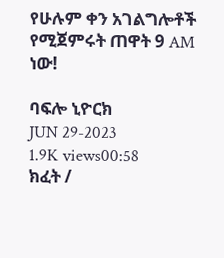የሁሉም ቀን አገልግሎቶች የሚጀምሩት ጠዋት 9 AM ነው!

ባፍሎ ኒዮርክ
JUN 29-2023
1.9K views00:58
ክፈት /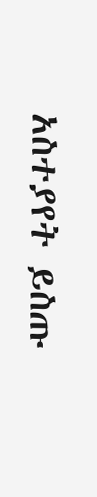አስተያየት ይስጡ